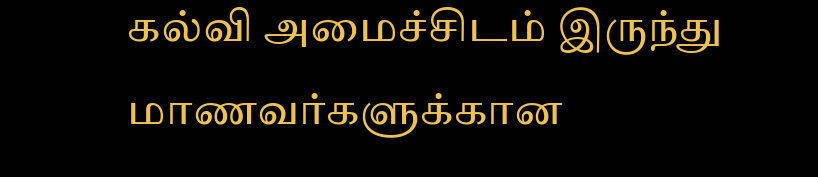கல்வி அமைச்சிடம் இருந்து மாணவர்களுக்கான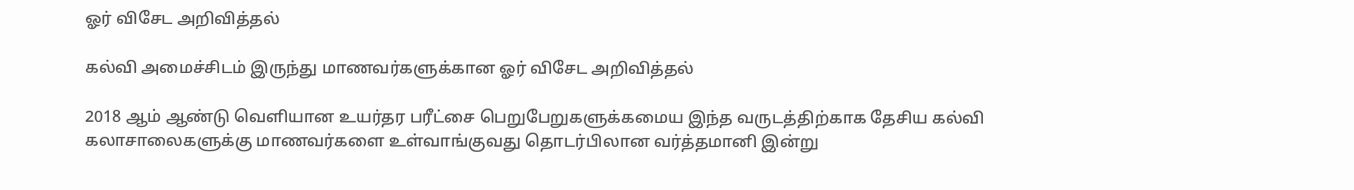ஓர் விசேட அறிவித்தல்

கல்வி அமைச்சிடம் இருந்து மாணவர்களுக்கான ஓர் விசேட அறிவித்தல்

2018 ஆம் ஆண்டு வெளியான உயர்தர பரீட்சை பெறுபேறுகளுக்கமைய இந்த வருடத்திற்காக தேசிய கல்வி கலாசாலைகளுக்கு மாணவர்களை உள்வாங்குவது தொடர்பிலான வர்த்தமானி இன்று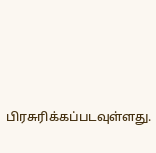பிரசுரிக்கப்படவுள்ளது.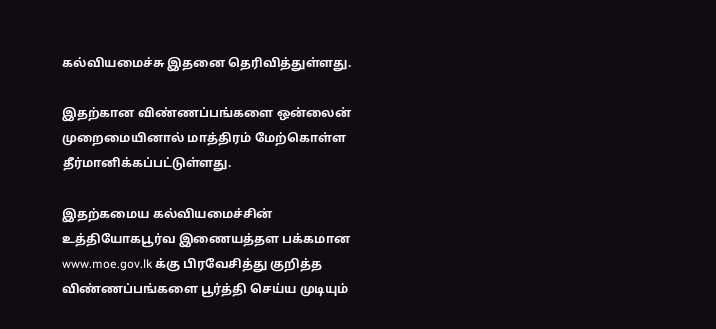கல்வியமைச்சு இதனை தெரிவித்துள்ளது.

இதற்கான விண்ணப்பங்களை ஒன்லைன் முறைமையினால் மாத்திரம் மேற்கொள்ள தீர்மானிக்கப்பட்டுள்ளது.

இதற்கமைய கல்வியமைச்சின் உத்தியோகபூர்வ இணையத்தள பக்கமான www.moe.gov.lk க்கு பிரவேசித்து குறித்த விண்ணப்பங்களை பூர்த்தி செய்ய முடியும்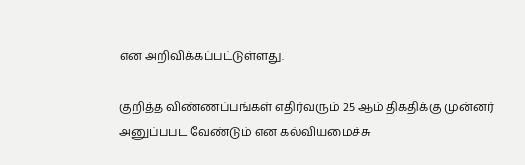என அறிவிக்கப்பட்டுள்ளது.

குறித்த விண்ணப்பங்கள் எதிர்வரும் 25 ஆம் திகதிக்கு முன்னர் அனுப்பபட வேண்டும் என கல்வியமைச்சு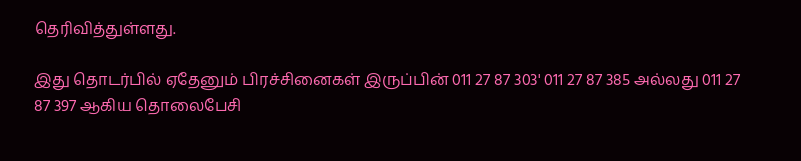தெரிவித்துள்ளது.

இது தொடர்பில் ஏதேனும் பிரச்சினைகள் இருப்பின் 011 27 87 303' 011 27 87 385 அல்லது 011 27 87 397 ஆகிய தொலைபேசி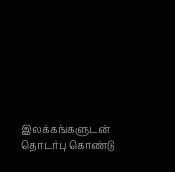இலக்கங்களுடன் தொடர்பு கொண்டு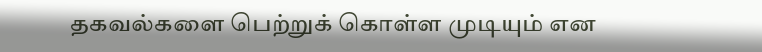தகவல்களை பெற்றுக் கொள்ள முடியும் என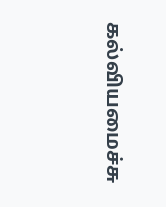கல்வியமைச்சு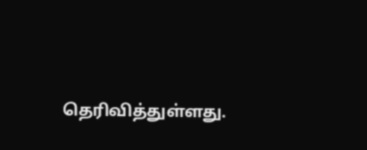தெரிவித்துள்ளது.